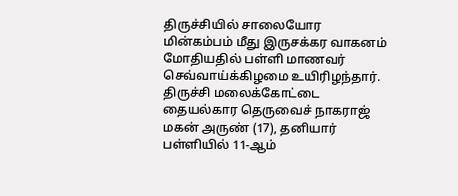திருச்சியில் சாலையோர மின்கம்பம் மீது இருசக்கர வாகனம் மோதியதில் பள்ளி மாணவர் செவ்வாய்க்கிழமை உயிரிழந்தார்.
திருச்சி மலைக்கோட்டை தையல்கார தெருவைச் நாகராஜ் மகன் அருண் (17), தனியார் பள்ளியில் 11-ஆம்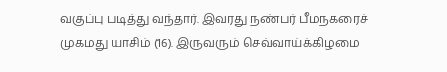வகுப்பு படித்து வந்தார். இவரது நண்பர் பீமநகரைச் முகமது யாசிம் (16). இருவரும் செவ்வாய்க்கிழமை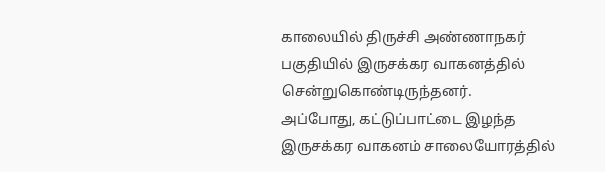காலையில் திருச்சி அண்ணாநகர் பகுதியில் இருசக்கர வாகனத்தில் சென்றுகொண்டிருந்தனர்.
அப்போது, கட்டுப்பாட்டை இழந்த இருசக்கர வாகனம் சாலையோரத்தில்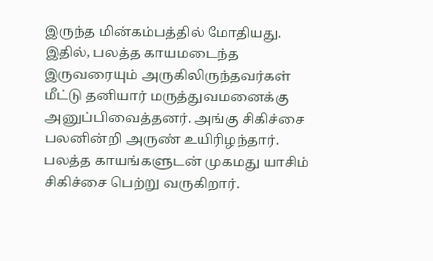இருந்த மின்கம்பத்தில் மோதியது. இதில், பலத்த காயமடைந்த இருவரையும் அருகிலிருந்தவர்கள் மீட்டு தனியார் மருத்துவமனைக்கு அனுப்பிவைத்தனர். அங்கு சிகிச்சை பலனின்றி அருண் உயிரிழந்தார். பலத்த காயங்களுடன் முகமது யாசிம் சிகிச்சை பெற்று வருகிறார்.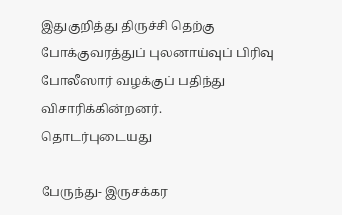இதுகுறித்து திருச்சி தெற்கு போக்குவரத்துப் புலனாய்வுப் பிரிவு போலீஸார் வழக்குப் பதிந்து விசாரிக்கின்றனர்.
தொடர்புடையது

பேருந்து- இருசக்கர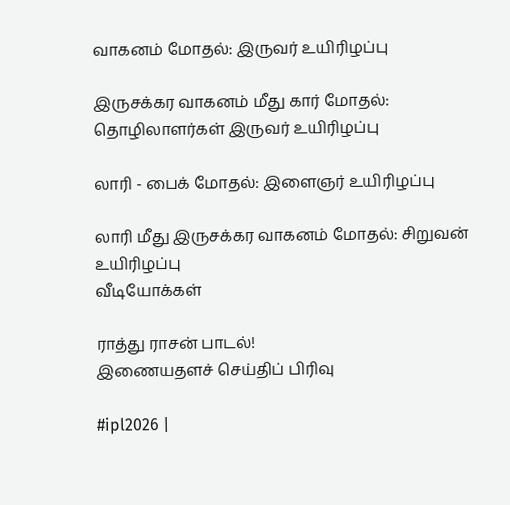வாகனம் மோதல்: இருவர் உயிரிழப்பு

இருசக்கர வாகனம் மீது கார் மோதல்: தொழிலாளர்கள் இருவர் உயிரிழப்பு

லாரி - பைக் மோதல்: இளைஞர் உயிரிழப்பு

லாரி மீது இருசக்கர வாகனம் மோதல்: சிறுவன் உயிரிழப்பு
வீடியோக்கள்

ராத்து ராசன் பாடல்!
இணையதளச் செய்திப் பிரிவு

#ipl2026 |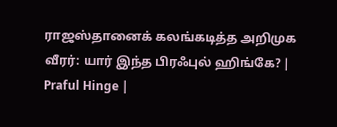ராஜஸ்தானைக் கலங்கடித்த அறிமுக வீரர்: யார் இந்த பிரஃபுல் ஹிங்கே? | Praful Hinge |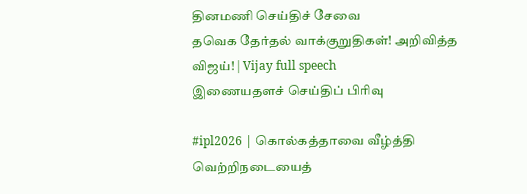தினமணி செய்திச் சேவை
தவெக தேர்தல் வாக்குறுதிகள்! அறிவித்த விஜய்! | Vijay full speech
இணையதளச் செய்திப் பிரிவு

#ipl2026 | கொல்கத்தாவை வீழ்த்தி வெற்றிநடையைத்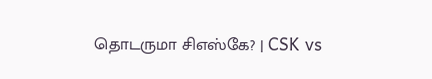தொடருமா சிஎஸ்கே? | CSK vs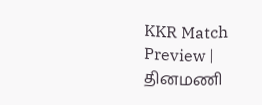KKR Match Preview |
தினமணி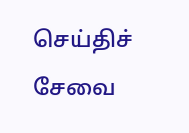செய்திச் சேவை